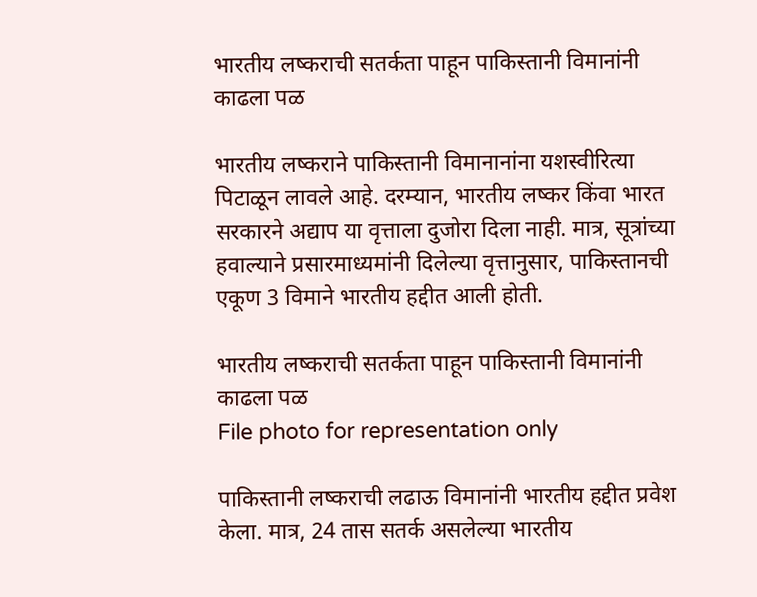भारतीय लष्कराची सतर्कता पाहून पाकिस्तानी विमानांनी काढला पळ

भारतीय लष्कराने पाकिस्तानी विमानानांना यशस्वीरित्या पिटाळून लावले आहे. दरम्यान, भारतीय लष्कर किंवा भारत सरकारने अद्याप या वृत्ताला दुजोरा दिला नाही. मात्र, सूत्रांच्या हवाल्याने प्रसारमाध्यमांनी दिलेल्या वृत्तानुसार, पाकिस्तानची एकूण 3 विमाने भारतीय हद्दीत आली होती.

भारतीय लष्कराची सतर्कता पाहून पाकिस्तानी विमानांनी काढला पळ
File photo for representation only

पाकिस्तानी लष्कराची लढाऊ विमानांनी भारतीय हद्दीत प्रवेश केला. मात्र, 24 तास सतर्क असलेल्या भारतीय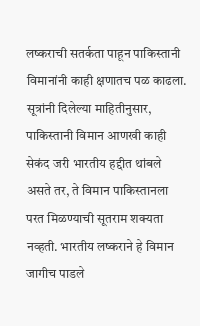लष्कराची सतर्कता पाहून पाकिस्तानी विमानांनी काही क्षणातच पळ काढला. सूत्रांनी दिलेल्या माहितीनुसार, पाकिस्तानी विमान आणखी काही सेकंद जरी भारतीय हद्दीत थांबले असते तर, ते विमान पाकिस्तानला परत मिळण्याची सूतराम शक्यता नव्हती. भारतीय लष्कराने हे विमान जागीच पाडले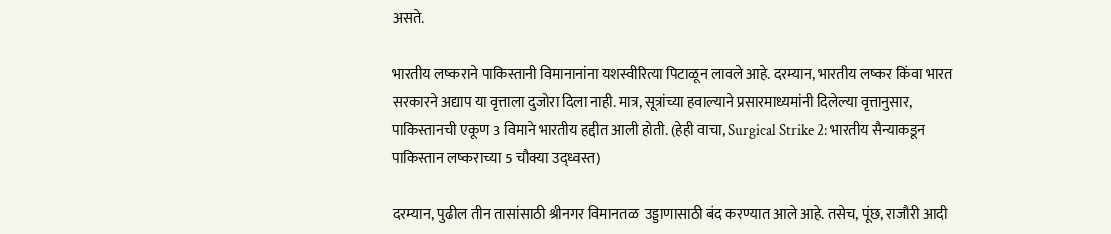असते.

भारतीय लष्कराने पाकिस्तानी विमानानांना यशस्वीरित्या पिटाळून लावले आहे. दरम्यान, भारतीय लष्कर किंवा भारत सरकारने अद्याप या वृत्ताला दुजोरा दिला नाही. मात्र, सूत्रांच्या हवाल्याने प्रसारमाध्यमांनी दिलेल्या वृत्तानुसार, पाकिस्तानची एकूण 3 विमाने भारतीय हद्दीत आली होती. (हेही वाचा, Surgical Strike 2: भारतीय सैन्याकडून पाकिस्तान लष्कराच्या 5 चौक्या उद्ध्वस्त)

दरम्यान, पुढील तीन तासांसाठी श्रीनगर विमानतळ  उड्डाणासाठी बंद करण्यात आले आहे. तसेच, पूंछ, राजौरी आदी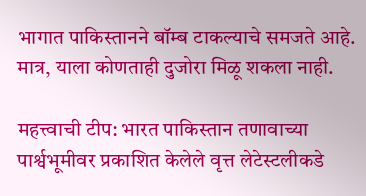भागात पाकिस्तानने बॉम्ब टाकल्याचे समजते आहे. मात्र, याला कोणताही दुजोरा मिळू शकला नाही.

महत्त्वाची टीप: भारत पाकिस्तान तणावाच्या पार्श्वभूमीवर प्रकाशित केलेले वृत्त लेटेस्टलीकडे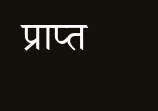प्राप्त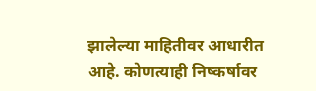झालेल्या माहितीवर आधारीत आहे. कोणत्याही निष्कर्षावर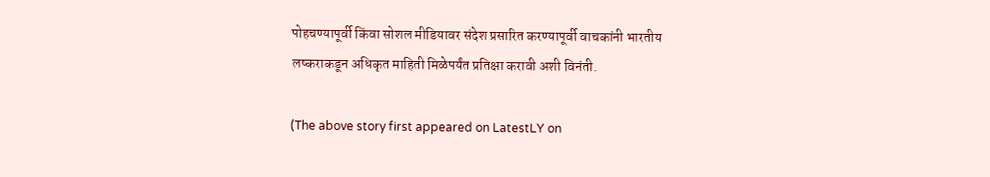पोहचण्यापूर्वी किंवा सोशल मीडियावर संदेश प्रसारित करण्यापूर्वी वाचकांनी भारतीय लष्कराकडून अधिकृत माहिती मिळेपर्यंत प्रतिक्षा करावी अशी विनंती.

(The above story first appeared on LatestLY on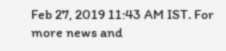Feb 27, 2019 11:43 AM IST. For more news and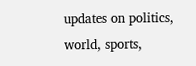updates on politics, world, sports,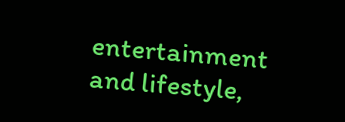entertainment and lifestyle,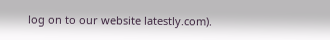log on to our website latestly.com).